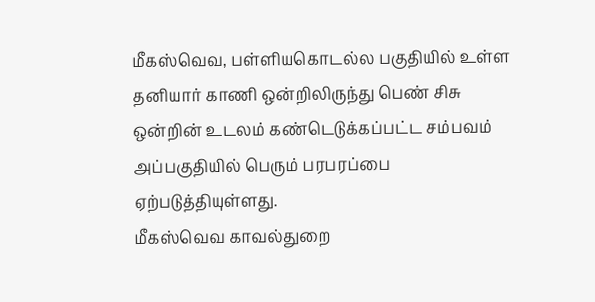மீகஸ்வெவ, பள்ளியகொடல்ல பகுதியில் உள்ள தனியார் காணி ஒன்றிலிருந்து பெண் சிசு ஒன்றின் உடலம் கண்டெடுக்கப்பட்ட சம்பவம் அப்பகுதியில் பெரும் பரபரப்பை ஏற்படுத்தியுள்ளது.
மீகஸ்வெவ காவல்துறை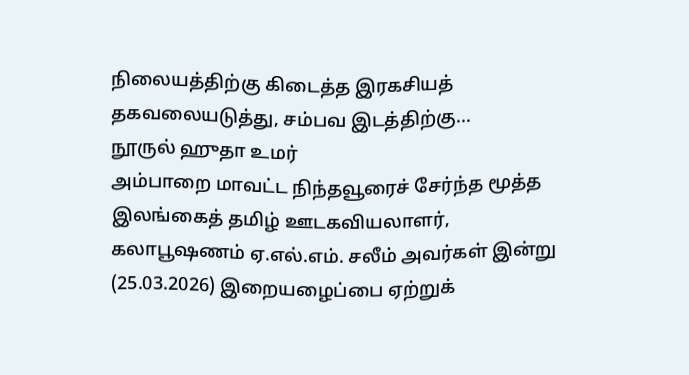நிலையத்திற்கு கிடைத்த இரகசியத் தகவலையடுத்து, சம்பவ இடத்திற்கு...
நூருல் ஹுதா உமர்
அம்பாறை மாவட்ட நிந்தவூரைச் சேர்ந்த மூத்த இலங்கைத் தமிழ் ஊடகவியலாளர், கலாபூஷணம் ஏ.எல்.எம். சலீம் அவர்கள் இன்று (25.03.2026) இறையழைப்பை ஏற்றுக்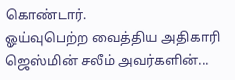கொண்டார்.
ஓய்வுபெற்ற வைத்திய அதிகாரி ஜெஸ்மின் சலீம் அவர்களின்...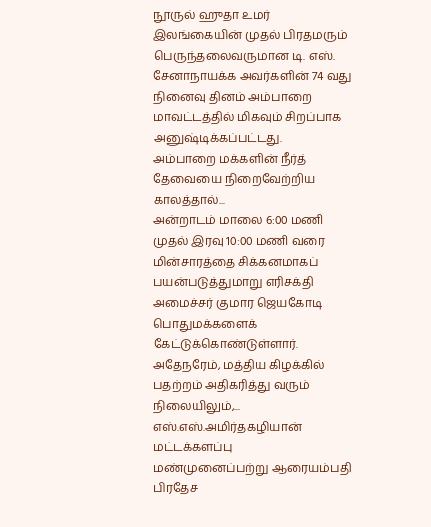நூருல் ஹுதா உமர்
இலங்கையின் முதல் பிரதமரும் பெருந்தலைவருமான டி. எஸ். சேனாநாயக்க அவர்களின் 74 வது நினைவு தினம் அம்பாறை மாவட்டத்தில் மிகவும் சிறப்பாக அனுஷ்டிக்கப்பட்டது.
அம்பாறை மக்களின் நீர்த் தேவையை நிறைவேற்றிய காலத்தால்...
அன்றாடம் மாலை 6:00 மணி முதல் இரவு 10:00 மணி வரை மின்சாரத்தை சிக்கனமாகப் பயன்படுத்துமாறு எரிசக்தி அமைச்சர் குமார ஜெயகோடி பொதுமக்களைக் கேட்டுக்கொண்டுள்ளார்.
அதேநரேம், மத்திய கிழக்கில் பதற்றம் அதிகரித்து வரும் நிலையிலும்,...
எஸ்.எஸ்.அமிர்தகழியான் மட்டக்களப்பு
மண்முனைப்பற்று ஆரையம்பதி பிரதேச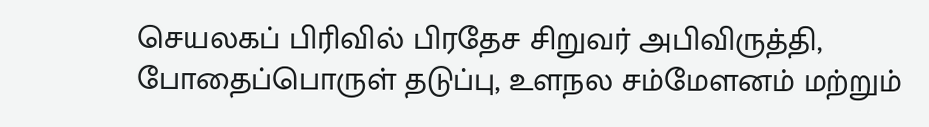செயலகப் பிரிவில் பிரதேச சிறுவர் அபிவிருத்தி, போதைப்பொருள் தடுப்பு, உளநல சம்மேளனம் மற்றும்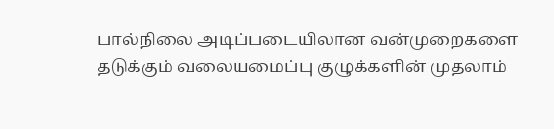பால்நிலை அடிப்படையிலான வன்முறைகளை தடுக்கும் வலையமைப்பு குழுக்களின் முதலாம்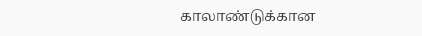காலாண்டுக்கான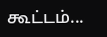கூட்டம்...